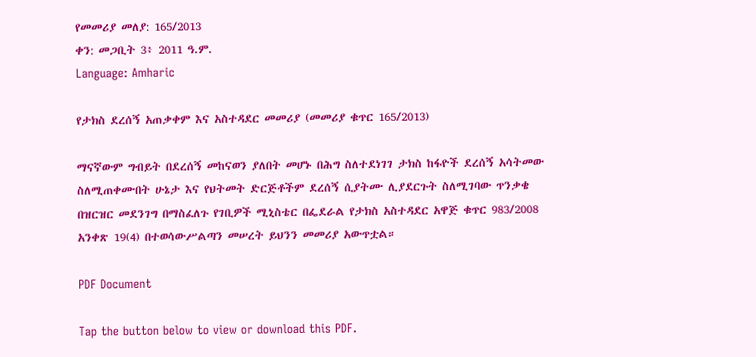የመመሪያ መለያ: 165/2013
ቀን: መጋቢት 3፥ 2011 ዓ.ም.
Language: Amharic

የታክስ ደረሰኝ አጠቃቀም እና አስተዳደር መመሪያ (መመሪያ ቁጥር 165/2013)

ማናኛውም ግብይት በደረሰኝ መከናወን ያለበት መሆኑ በሕግ ስለተደነገገ ታክስ ከፋዮች ደረሰኝ አሳትመው ስለሚጠቀሙበት ሁኔታ እና የህትመት ድርጅቶችም ደረሰኝ ሲያትሙ ሊያደርጉት ስለሚገባው ጥንቃቄ በዝርዝር መደንገግ በማስፈለጉ የገቢዎች ሚኒስቴር በፌደራል የታክስ አስተዳደር አዋጅ ቁጥር 983/2008 አንቀጽ 19(4) በተወሳውሥልጣን መሠረት ይህንን መመሪያ አውጥቷል።

PDF Document

Tap the button below to view or download this PDF.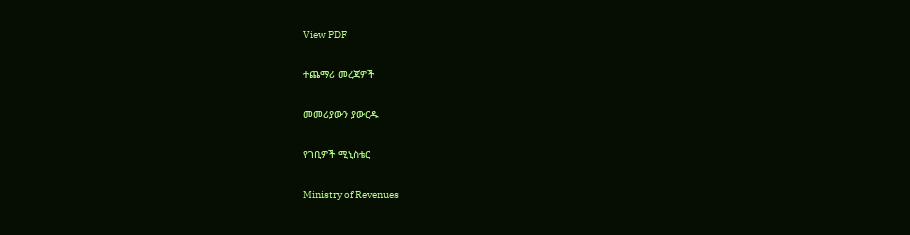View PDF

ተጨማሪ መረጃዎች

መመሪያውን ያውርዱ

የገቢዎች ሚኒስቴር

Ministry of Revenues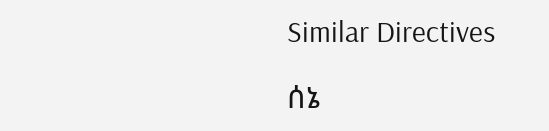Similar Directives

ሰኔ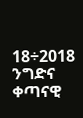18÷2018
ንግድና ቀጣናዊ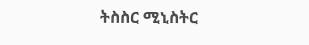ትስስር ሚኒስትር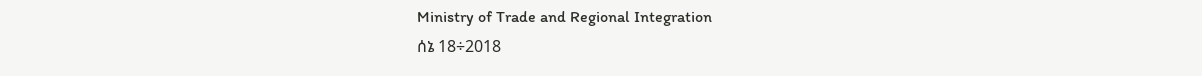Ministry of Trade and Regional Integration
ሰኔ 18÷2018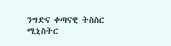ንግድና ቀጣናዊ ትስስር ሚኒስትር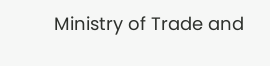Ministry of Trade and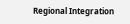Regional Integration